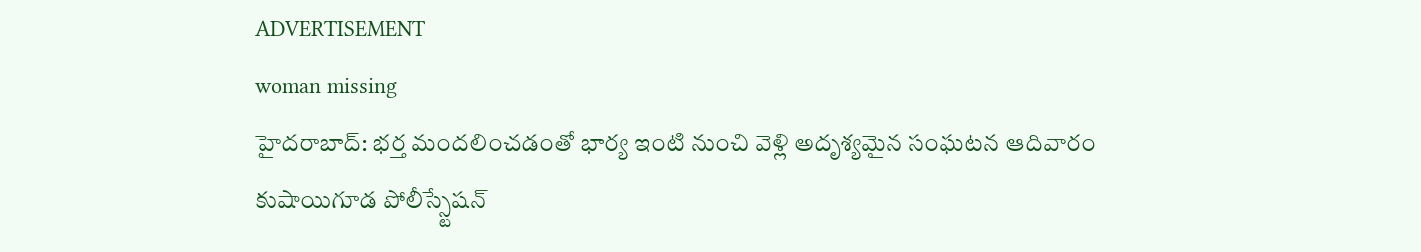ADVERTISEMENT
woman missing
హైదరాబాద్: భర్త మందలించడంతో భార్య ఇంటి నుంచి వెళ్లి అదృశ్యమైన సంఘటన ఆదివారం కుషాయిగూడ పోలీస్స్టేషన్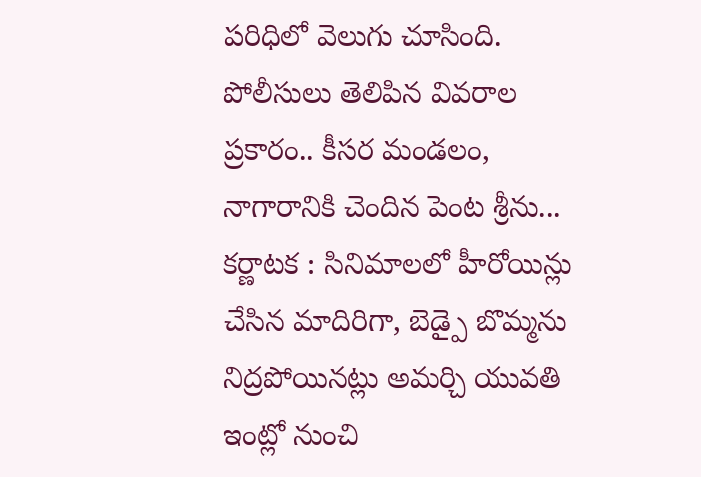పరిధిలో వెలుగు చూసింది. పోలీసులు తెలిపిన వివరాల ప్రకారం.. కీసర మండలం, నాగారానికి చెందిన పెంట శ్రీను...
కర్ణాటక : సినిమాలలో హీరోయిన్లు చేసిన మాదిరిగా, బెడ్పై బొమ్మను నిద్రపోయినట్లు అమర్చి యువతి ఇంట్లో నుంచి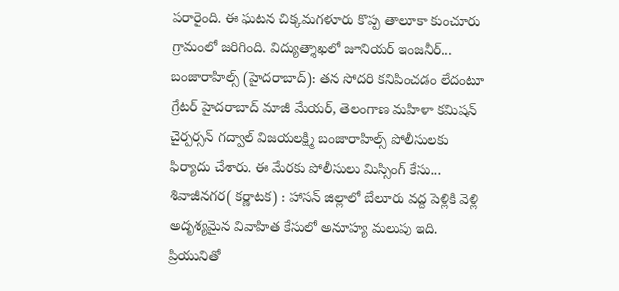పరారైంది. ఈ ఘటన చిక్కమగళూరు కొప్ప తాలూకా కుంచూరు గ్రామంలో జరిగింది. విద్యుత్శాఖలో జూనియర్ ఇంజనీర్...
బంజారాహిల్స్ (హైదరాబాద్): తన సోదరి కనిపించడం లేదంటూ గ్రేటర్ హైదరాబాద్ మాజీ మేయర్, తెలంగాణ మహిళా కమిషన్ చైర్పర్సన్ గద్వాల్ విజయలక్ష్మి బంజారాహిల్స్ పోలీసులకు ఫిర్యాదు చేశారు. ఈ మేరకు పోలీసులు మిస్సింగ్ కేసు...
శివాజీనగర( కర్ణాటక) : హాసన్ జిల్లాలో బేలూరు వద్ద పెళ్లికి వెళ్లి అదృశ్యమైన వివాహిత కేసులో అనూహ్య మలుపు ఇది. ప్రియునితో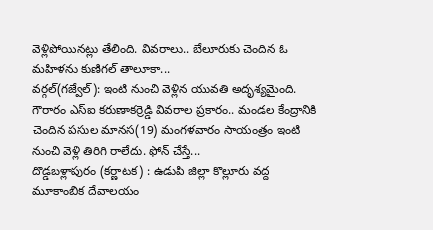వెళ్లిపోయినట్లు తేలింది. వివరాలు.. బేలూరుకు చెందిన ఓ మహిళను కుణిగల్ తాలూకా...
వర్గల్(గజ్వేల్): ఇంటి నుంచి వెళ్లిన యువతి అదృశ్యమైంది. గౌరారం ఎస్ఐ కరుణాకర్రెడ్డి వివరాల ప్రకారం.. మండల కేంద్రానికి చెందిన పసుల మానస(19) మంగళవారం సాయంత్రం ఇంటి నుంచి వెళ్లి తిరిగి రాలేదు. ఫోన్ చేస్తే...
దొడ్డబళ్లాపురం (కర్ణాటక) : ఉడుపి జిల్లా కొల్లూరు వద్ద మూకాంబిక దేవాలయం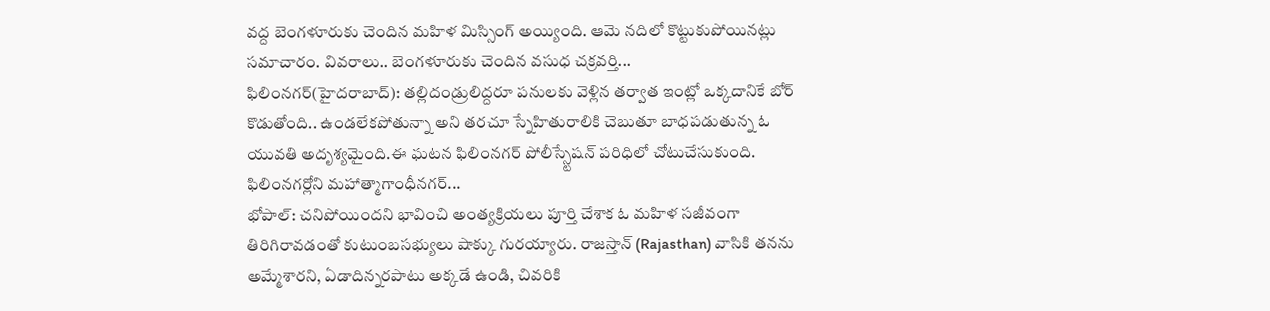వద్ద బెంగళూరుకు చెందిన మహిళ మిస్సింగ్ అయ్యింది. ఆమె నదిలో కొట్టుకుపోయినట్లు సమాచారం. వివరాలు.. బెంగళూరుకు చెందిన వసుధ చక్రవర్తి...
ఫిలింనగర్(హైదరాబాద్): తల్లిదండ్రులిద్దరూ పనులకు వెళ్లిన తర్వాత ఇంట్లో ఒక్కదానికే బోర్ కొడుతోంది.. ఉండలేకపోతున్నా అని తరచూ స్నేహితురాలికి చెబుతూ బాధపడుతున్న ఓ యువతి అదృశ్యమైంది.ఈ ఘటన ఫిలింనగర్ పోలీస్స్టేషన్ పరిధిలో చోటుచేసుకుంది. ఫిలింనగర్లోని మహాత్మాగాంధీనగర్...
భోపాల్: చనిపోయిందని భావించి అంత్యక్రియలు పూర్తి చేశాక ఓ మహిళ సజీవంగా తిరిగిరావడంతో కుటుంబసభ్యులు షాక్కు గురయ్యారు. రాజస్తాన్ (Rajasthan) వాసికి తనను అమ్మేశారని, ఏడాదిన్నరపాటు అక్కడే ఉండి, చివరికి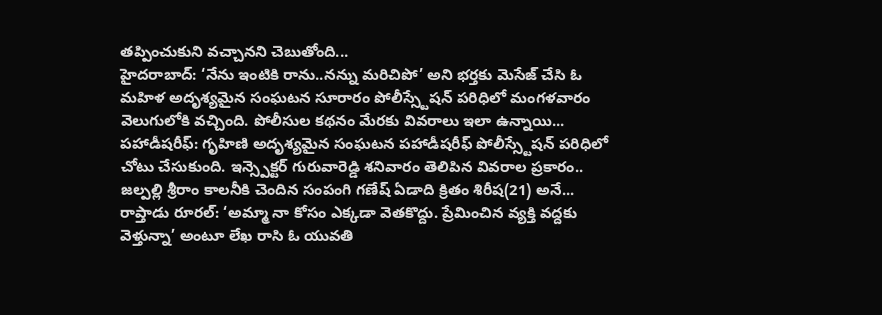తప్పించుకుని వచ్చానని చెబుతోంది...
హైదరాబాద్: ‘నేను ఇంటికి రాను..నన్ను మరిచిపో’ అని భర్తకు మెసేజ్ చేసి ఓ మహిళ అదృశ్యమైన సంఘటన సూరారం పోలీస్స్టేషన్ పరిధిలో మంగళవారం వెలుగులోకి వచ్చింది. పోలీసుల కథనం మేరకు వివరాలు ఇలా ఉన్నాయి...
పహాడీషరీఫ్: గృహిణి అదృశ్యమైన సంఘటన పహాడీషరీఫ్ పోలీస్స్టేషన్ పరిధిలో చోటు చేసుకుంది. ఇన్స్పెక్టర్ గురువారెడ్డి శనివారం తెలిపిన వివరాల ప్రకారం.. జల్పల్లి శ్రీరాం కాలనీకి చెందిన సంపంగి గణేష్ ఏడాది క్రితం శిరీష(21) అనే...
రాప్తాడు రూరల్: ‘అమ్మా నా కోసం ఎక్కడా వెతకొద్దు. ప్రేమించిన వ్యక్తి వద్దకు వెళ్తున్నా’ అంటూ లేఖ రాసి ఓ యువతి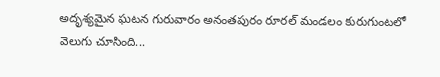అదృశ్యమైన ఘటన గురువారం అనంతపురం రూరల్ మండలం కురుగుంటలో వెలుగు చూసింది...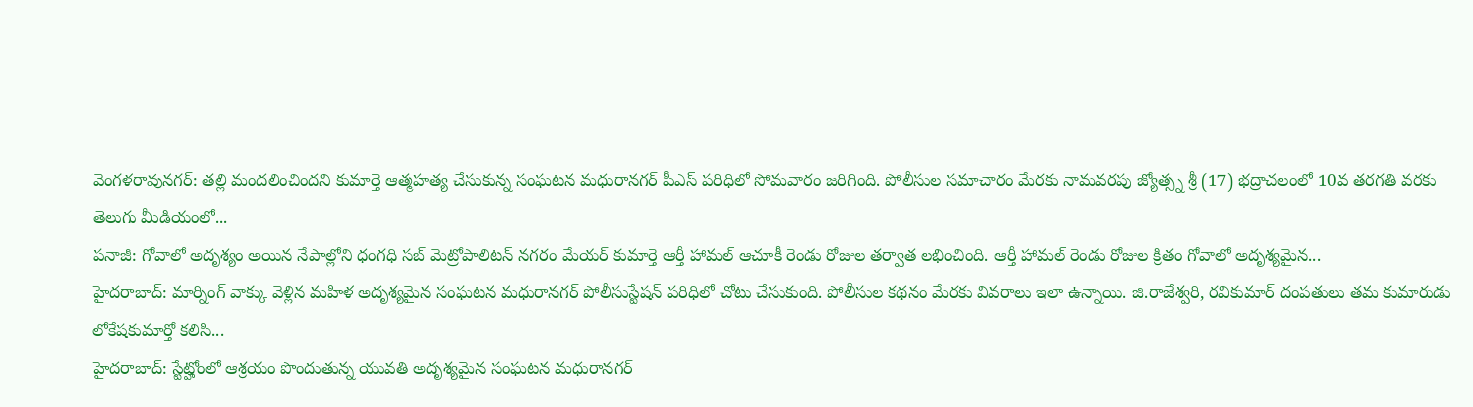వెంగళరావునగర్: తల్లి మందలించిందని కుమార్తె ఆత్మహత్య చేసుకున్న సంఘటన మధురానగర్ పీఎస్ పరిధిలో సోమవారం జరిగింది. పోలీసుల సమాచారం మేరకు నామవరపు జ్యోత్స్న శ్రీ (17) భద్రాచలంలో 10వ తరగతి వరకు తెలుగు మీడియంలో...
పనాజీ: గోవాలో అదృశ్యం అయిన నేపాల్లోని ధంగధి సబ్ మెట్రోపాలిటన్ నగరం మేయర్ కుమార్తె ఆర్తీ హామల్ ఆచూకీ రెండు రోజుల తర్వాత లభించింది. ఆర్తీ హామల్ రెండు రోజుల క్రితం గోవాలో అదృశ్యమైన...
హైదరాబాద్: మార్నింగ్ వాక్కు వెళ్లిన మహిళ అదృశ్యమైన సంఘటన మధురానగర్ పోలీసుస్టేషన్ పరిధిలో చోటు చేసుకుంది. పోలీసుల కథనం మేరకు వివరాలు ఇలా ఉన్నాయి. జి.రాజేశ్వరి, రవికుమార్ దంపతులు తమ కుమారుడు లోకేషకుమార్తో కలిసి...
హైదరాబాద్: స్టేట్హోంలో ఆశ్రయం పొందుతున్న యువతి అదృశ్యమైన సంఘటన మధురానగర్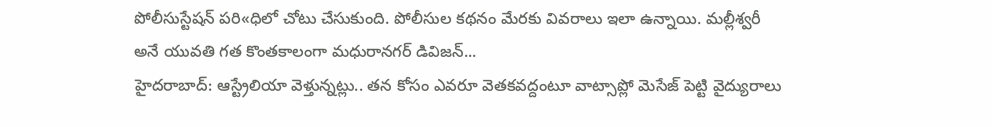పోలీసుస్టేషన్ పరి«ధిలో చోటు చేసుకుంది. పోలీసుల కథనం మేరకు వివరాలు ఇలా ఉన్నాయి. మల్లీశ్వరీ అనే యువతి గత కొంతకాలంగా మధురానగర్ డివిజన్...
హైదరాబాద్: ఆస్ట్రేలియా వెళ్తున్నట్లు.. తన కోసం ఎవరూ వెతకవద్దంటూ వాట్సాప్లో మెసేజ్ పెట్టి వైద్యురాలు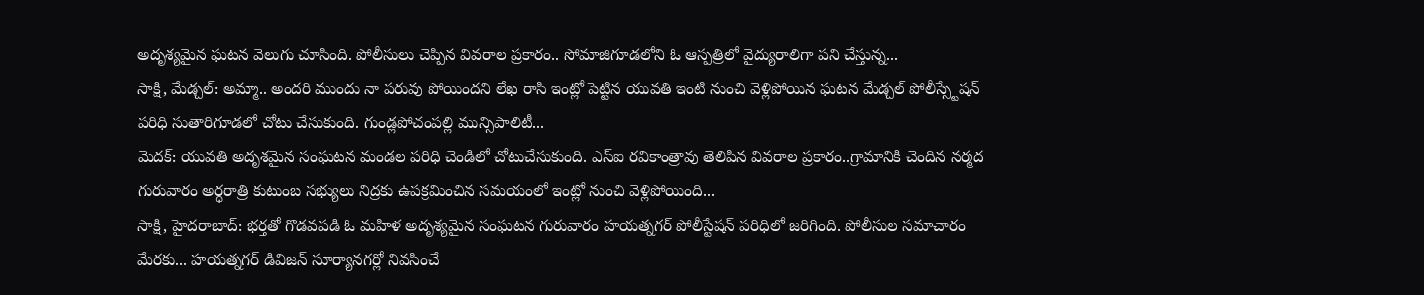అదృశ్యమైన ఘటన వెలుగు చూసింది. పోలీసులు చెప్పిన వివరాల ప్రకారం.. సోమాజిగూడలోని ఓ ఆస్పత్రిలో వైద్యురాలిగా పని చేస్తున్న...
సాక్షి, మేడ్చల్: అమ్మా.. అందరి ముందు నా పరువు పోయిందని లేఖ రాసి ఇంట్లో పెట్టిన యువతి ఇంటి నుంచి వెళ్లిపోయిన ఘటన మేడ్చల్ పోలీస్స్టేషన్ పరిధి సుతారిగూడలో చోటు చేసుకుంది. గుండ్లపోచంపల్లి మున్సిపాలిటీ...
మెదక్: యువతి అదృశమైన సంఘటన మండల పరిధి చెండిలో చోటుచేసుకుంది. ఎస్ఐ రవికాంత్రావు తెలిపిన వివరాల ప్రకారం..గ్రామానికి చెందిన నర్మద గురువారం అర్ధరాత్రి కుటుంబ సభ్యులు నిద్రకు ఉపక్రమించిన సమయంలో ఇంట్లో నుంచి వెళ్లిపోయింది...
సాక్షి, హైదరాబాద్: భర్తతో గొడవపడి ఓ మహిళ అదృశ్యమైన సంఘటన గురువారం హయత్నగర్ పోలీస్టేషన్ పరిధిలో జరిగింది. పోలీసుల సమాచారం మేరకు... హయత్నగర్ డివిజన్ సూర్యానగర్లో నివసించే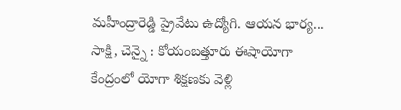మహీంద్రారెడ్డి ప్రైవేటు ఉద్యోగి. ఆయన భార్య...
సాక్షి, చెన్నై : కోయంబత్తూరు ఈషాయోగా కేంద్రంలో యోగా శిక్షణకు వెళ్లి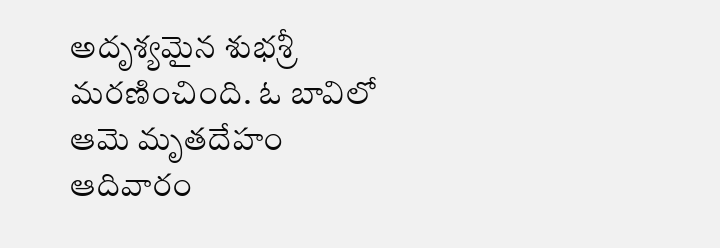అదృశ్యమైన శుభశ్రీ మరణించింది. ఓ బావిలో ఆమె మృతదేహం ఆదివారం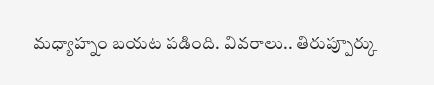మధ్యాహ్నం బయట పడింది. వివరాలు.. తిరుప్పూర్కు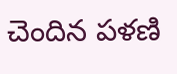చెందిన పళణి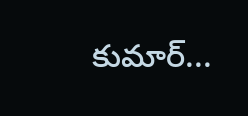కుమార్...